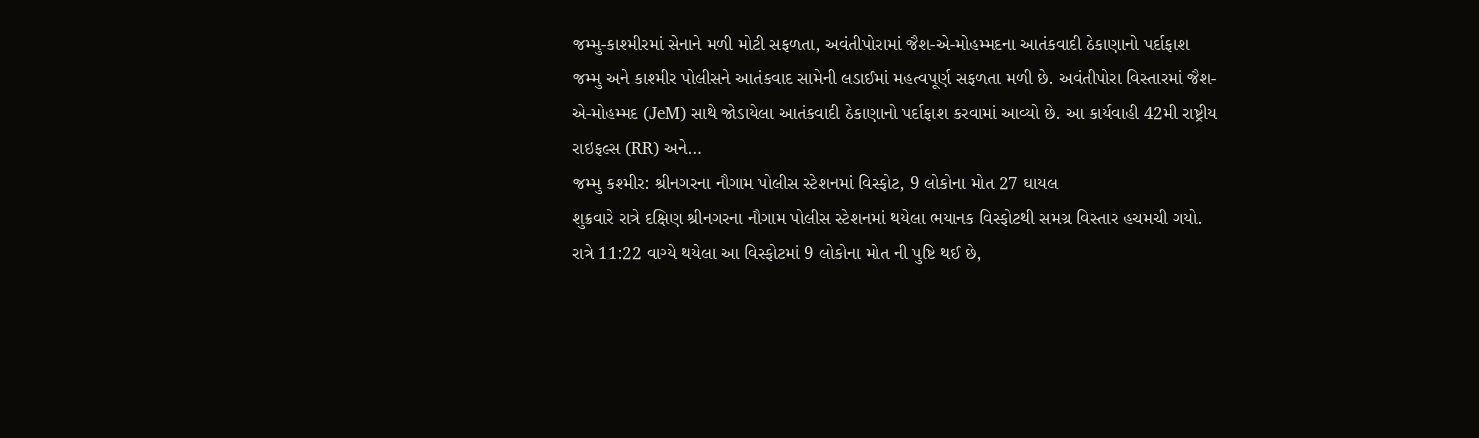જમ્મુ-કાશ્મીરમાં સેનાને મળી મોટી સફળતા, અવંતીપોરામાં જૈશ-એ-મોહમ્મદના આતંકવાદી ઠેકાણાનો પર્દાફાશ
જમ્મુ અને કાશ્મીર પોલીસને આતંકવાદ સામેની લડાઈમાં મહત્વપૂર્ણ સફળતા મળી છે. અવંતીપોરા વિસ્તારમાં જૈશ-એ-મોહમ્મદ (JeM) સાથે જોડાયેલા આતંકવાદી ઠેકાણાનો પર્દાફાશ કરવામાં આવ્યો છે. આ કાર્યવાહી 42મી રાષ્ટ્રીય રાઇફલ્સ (RR) અને…
જમ્મુ કશ્મીર: શ્રીનગરના નૌગામ પોલીસ સ્ટેશનમાં વિસ્ફોટ, 9 લોકોના મોત 27 ઘાયલ
શુક્રવારે રાત્રે દક્ષિણ શ્રીનગરના નૌગામ પોલીસ સ્ટેશનમાં થયેલા ભયાનક વિસ્ફોટથી સમગ્ર વિસ્તાર હચમચી ગયો. રાત્રે 11:22 વાગ્યે થયેલા આ વિસ્ફોટમાં 9 લોકોના મોત ની પુષ્ટિ થઈ છે,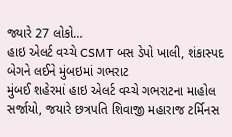જ્યારે 27 લોકો…
હાઇ એલર્ટ વચ્ચે CSMT બસ ડેપો ખાલી, શંકાસ્પદ બેગને લઈને મુંબઇમાં ગભરાટ
મુંબઈ શહેરમાં હાઇ એલર્ટ વચ્ચે ગભરાટના માહોલ સર્જાયો, જયારે છત્રપતિ શિવાજી મહારાજ ટર્મિનસ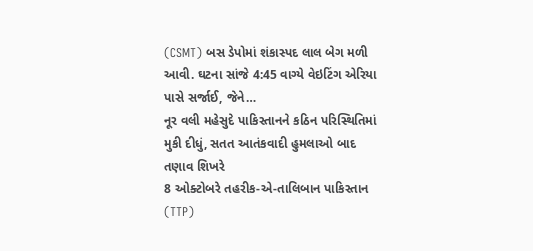(CSMT) બસ ડેપોમાં શંકાસ્પદ લાલ બેગ મળી આવી. ઘટના સાંજે 4:45 વાગ્યે વેઇટિંગ એરિયા પાસે સર્જાઈ, જેને…
નૂર વલી મહેસુદે પાકિસ્તાનને કઠિન પરિસ્થિતિમાં મુકી દીધું, સતત આતંકવાદી હુમલાઓ બાદ તણાવ શિખરે
8 ઓક્ટોબરે તહરીક-એ-તાલિબાન પાકિસ્તાન (TTP)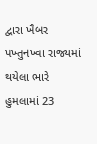દ્વારા ખૈબર પખ્તુનખ્વા રાજ્યમાં થયેલા ભારે હુમલામાં 23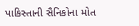પાકિસ્તાની સૈનિકોના મોત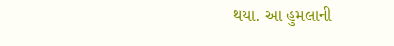થયા. આ હુમલાની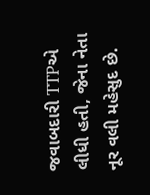જવાબદારી TTPએ લીધી હતી, જેના નેતા નૂર વલી મહેસુદ છે.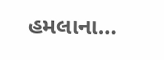હમલાના…